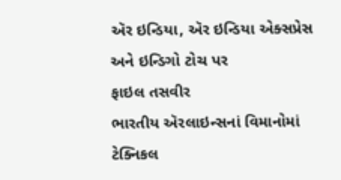ઍર ઇન્ડિયા, ઍર ઇન્ડિયા એક્સપ્રેસ અને ઇન્ડિગો ટોચ પર
ફાઇલ તસવીર
ભારતીય ઍરલાઇન્સનાં વિમાનોમાં ટેક્નિકલ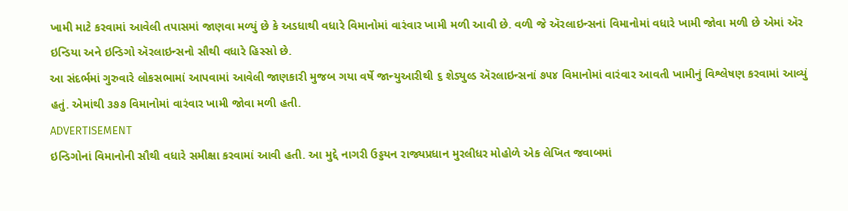ખામી માટે કરવામાં આવેલી તપાસમાં જાણવા મળ્યું છે કે અડધાથી વધારે વિમાનોમાં વારંવાર ખામી મળી આવી છે. વળી જે ઍરલાઇન્સનાં વિમાનોમાં વધારે ખામી જોવા મળી છે એમાં ઍર ઇન્ડિયા અને ઇન્ડિગો ઍરલાઇન્સનો સૌથી વધારે હિસ્સો છે.
આ સંદર્ભમાં ગુરુવારે લોકસભામાં આપવામાં આવેલી જાણકારી મુજબ ગયા વર્ષે જાન્યુઆરીથી ૬ શેડ્યુલ્ડ ઍરલાઇન્સનાં ૭૫૪ વિમાનોમાં વારંવાર આવતી ખામીનું વિશ્લેષણ કરવામાં આવ્યું હતું. એમાંથી ૩૭૭ વિમાનોમાં વારંવાર ખામી જોવા મળી હતી.
ADVERTISEMENT
ઇન્ડિગોનાં વિમાનોની સૌથી વધારે સમીક્ષા કરવામાં આવી હતી. આ મુદ્દે નાગરી ઉડ્ડયન રાજ્યપ્રધાન મુરલીધર મોહોળે એક લેખિત જવાબમાં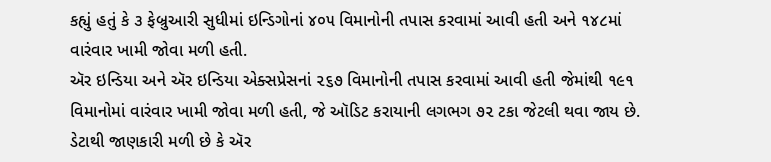કહ્યું હતું કે ૩ ફેબ્રુઆરી સુધીમાં ઇન્ડિગોનાં ૪૦૫ વિમાનોની તપાસ કરવામાં આવી હતી અને ૧૪૮માં વારંવાર ખામી જોવા મળી હતી.
ઍર ઇન્ડિયા અને ઍર ઇન્ડિયા એક્સપ્રેસનાં ૨૬૭ વિમાનોની તપાસ કરવામાં આવી હતી જેમાંથી ૧૯૧ વિમાનોમાં વારંવાર ખામી જોવા મળી હતી, જે ઑડિટ કરાયાની લગભગ ૭૨ ટકા જેટલી થવા જાય છે.
ડેટાથી જાણકારી મળી છે કે ઍર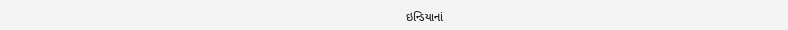ઇન્ડિયાનાં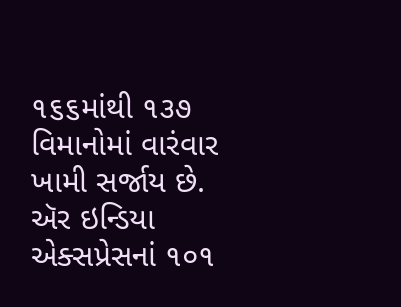૧૬૬માંથી ૧૩૭ વિમાનોમાં વારંવાર ખામી સર્જાય છે. ઍર ઇન્ડિયા એક્સપ્રેસનાં ૧૦૧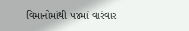વિમાનોમાંથી ૫૪માં વારંવાર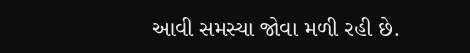આવી સમસ્યા જોવા મળી રહી છે.